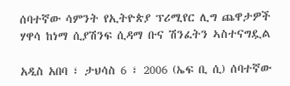ሰባተኛው ሳምንት የኢትዮጵያ ፕሪሚየር ሊግ ጨዋታዎች ሃዋሳ ከነማ ሲያሽንፍ ሲዳማ ቡና ሽንፈትን ኣስተናግዷል

አዲስ አበባ ፣ ታህሳስ 6 ፣ 2006 (ኤፍ ቢ ሲ) ሰባተኛው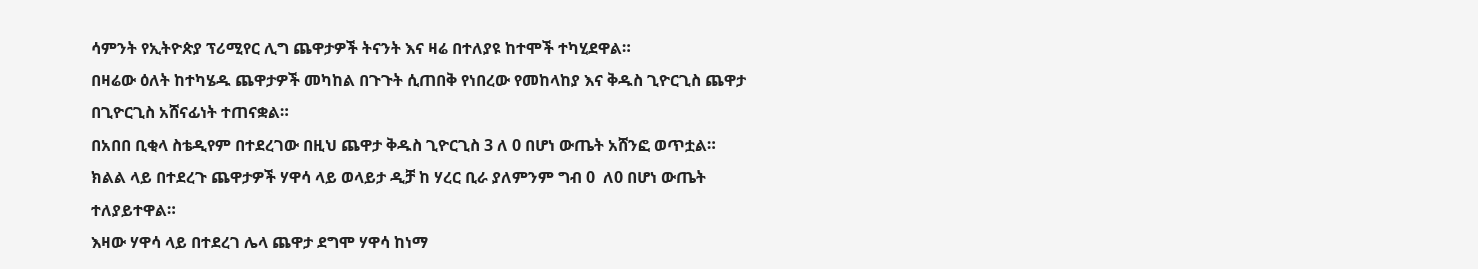ሳምንት የኢትዮጵያ ፕሪሚየር ሊግ ጨዋታዎች ትናንት እና ዛሬ በተለያዩ ከተሞች ተካሂደዋል።
በዛሬው ዕለት ከተካሄዱ ጨዋታዎች መካከል በጉጉት ሲጠበቅ የነበረው የመከላከያ እና ቅዱስ ጊዮርጊስ ጨዋታ በጊዮርጊስ አሸናፊነት ተጠናቋል።
በአበበ ቢቂላ ስቴዲየም በተደረገው በዚህ ጨዋታ ቅዱስ ጊዮርጊስ 3 ለ 0 በሆነ ውጤት አሸንፎ ወጥቷል።
ክልል ላይ በተደረጉ ጨዋታዎች ሃዋሳ ላይ ወላይታ ዲቻ ከ ሃረር ቢራ ያለምንም ግብ 0  ለ0 በሆነ ውጤት ተለያይተዋል።
እዛው ሃዋሳ ላይ በተደረገ ሌላ ጨዋታ ደግሞ ሃዋሳ ከነማ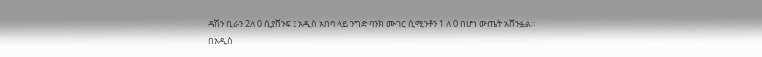ዳሽን ቢራን 2ለ 0 ሲያሸንፍ ፤ አዲስ አበባ ላይ ንግድ ባንክ ሙገር ሲሚንቶን 1 ለ 0 በሆነ ውጤት አሸንፏል።
በአዲስ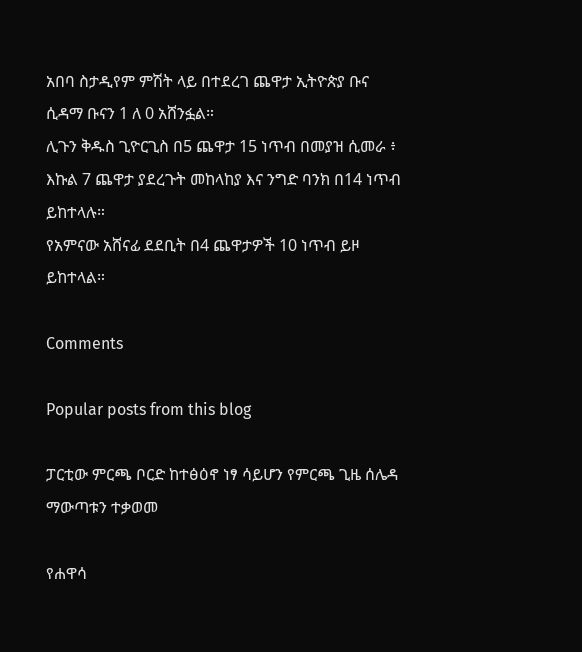አበባ ስታዲየም ምሽት ላይ በተደረገ ጨዋታ ኢትዮጵያ ቡና ሲዳማ ቡናን 1 ለ 0 አሸንፏል።
ሊጉን ቅዱስ ጊዮርጊስ በ5 ጨዋታ 15 ነጥብ በመያዝ ሲመራ ፥ እኩል 7 ጨዋታ ያደረጉት መከላከያ እና ንግድ ባንክ በ14 ነጥብ ይከተላሉ።
የአምናው አሸናፊ ደደቢት በ4 ጨዋታዎች 10 ነጥብ ይዞ ይከተላል።

Comments

Popular posts from this blog

ፓርቲው ምርጫ ቦርድ ከተፅዕኖ ነፃ ሳይሆን የምርጫ ጊዜ ሰሌዳ ማውጣቱን ተቃወመ

የሐዋሳ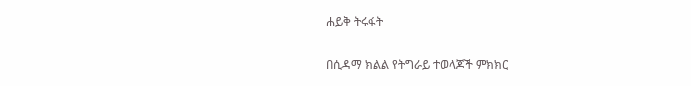ሐይቅ ትሩፋት

በሲዳማ ክልል የትግራይ ተወላጆች ምክክር